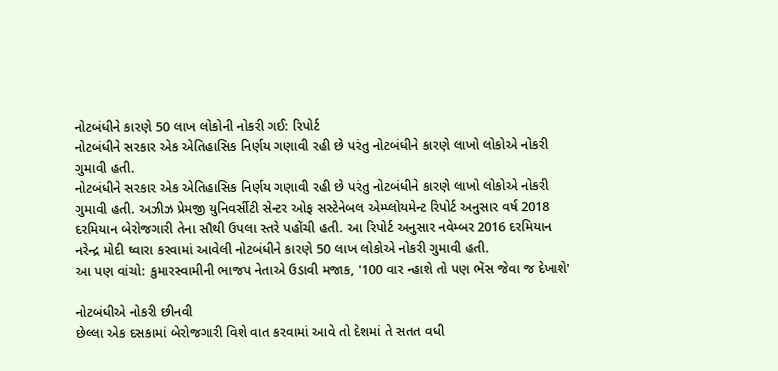નોટબંધીને કારણે 50 લાખ લોકોની નોકરી ગઈ: રિપોર્ટ
નોટબંધીને સરકાર એક એતિહાસિક નિર્ણય ગણાવી રહી છે પરંતુ નોટબંધીને કારણે લાખો લોકોએ નોકરી ગુમાવી હતી.
નોટબંધીને સરકાર એક એતિહાસિક નિર્ણય ગણાવી રહી છે પરંતુ નોટબંધીને કારણે લાખો લોકોએ નોકરી ગુમાવી હતી. અઝીઝ પ્રેમજી યુનિવર્સીટી સેન્ટર ઓફ સસ્ટેનેબલ એમ્પ્લોયમેન્ટ રિપોર્ટ અનુસાર વર્ષ 2018 દરમિયાન બેરોજગારી તેના સૌથી ઉપલા સ્તરે પહોંચી હતી. આ રિપોર્ટ અનુસાર નવેમ્બર 2016 દરમિયાન નરેન્દ્ર મોદી ઘ્વારા કરવામાં આવેલી નોટબંધીને કારણે 50 લાખ લોકોએ નોકરી ગુમાવી હતી.
આ પણ વાંચો: કુમારસ્વામીની ભાજપ નેતાએ ઉડાવી મજાક, '100 વાર ન્હાશે તો પણ ભેંસ જેવા જ દેખાશે'

નોટબંધીએ નોકરી છીનવી
છેલ્લા એક દસકામાં બેરોજગારી વિશે વાત કરવામાં આવે તો દેશમાં તે સતત વધી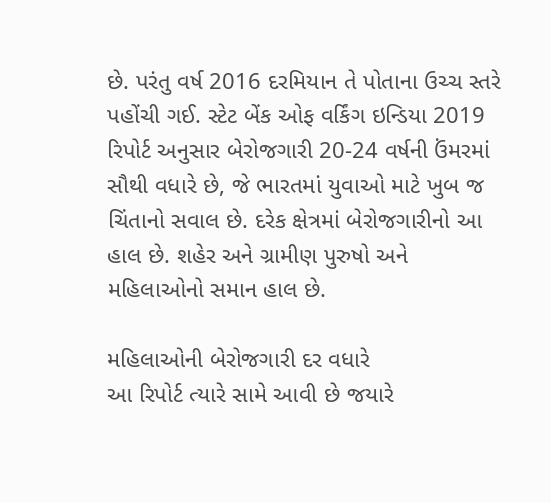છે. પરંતુ વર્ષ 2016 દરમિયાન તે પોતાના ઉચ્ચ સ્તરે પહોંચી ગઈ. સ્ટેટ બેંક ઓફ વર્કિંગ ઇન્ડિયા 2019 રિપોર્ટ અનુસાર બેરોજગારી 20-24 વર્ષની ઉંમરમાં સૌથી વધારે છે, જે ભારતમાં યુવાઓ માટે ખુબ જ ચિંતાનો સવાલ છે. દરેક ક્ષેત્રમાં બેરોજગારીનો આ હાલ છે. શહેર અને ગ્રામીણ પુરુષો અને મહિલાઓનો સમાન હાલ છે.

મહિલાઓની બેરોજગારી દર વધારે
આ રિપોર્ટ ત્યારે સામે આવી છે જયારે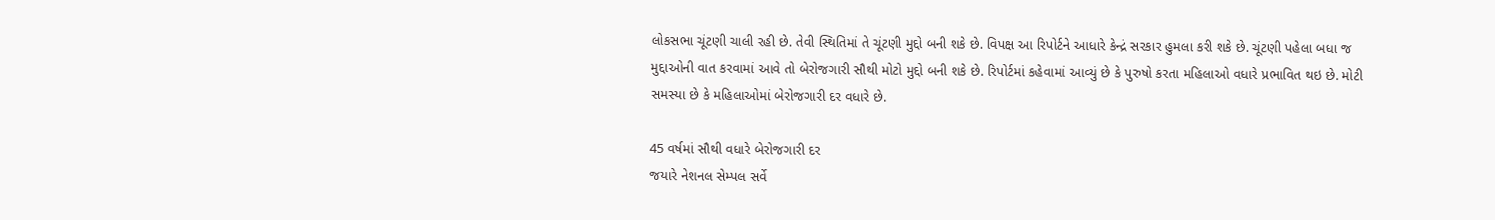લોકસભા ચૂંટણી ચાલી રહી છે. તેવી સ્થિતિમાં તે ચૂંટણી મુદ્દો બની શકે છે. વિપક્ષ આ રિપોર્ટને આધારે કેન્દ્રં સરકાર હુમલા કરી શકે છે. ચૂંટણી પહેલા બધા જ મુદ્દાઓની વાત કરવામાં આવે તો બેરોજગારી સૌથી મોટો મુદ્દો બની શકે છે. રિપોર્ટમાં કહેવામાં આવ્યું છે કે પુરુષો કરતા મહિલાઓ વધારે પ્રભાવિત થઇ છે. મોટી સમસ્યા છે કે મહિલાઓમાં બેરોજગારી દર વધારે છે.

45 વર્ષમાં સૌથી વધારે બેરોજગારી દર
જયારે નેશનલ સેમ્પલ સર્વે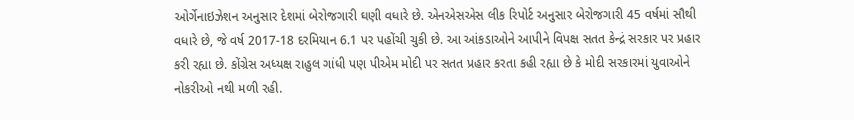ઓર્ગેનાઇઝેશન અનુસાર દેશમાં બેરોજગારી ઘણી વધારે છે. એનએસએસ લીક રિપોર્ટ અનુસાર બેરોજગારી 45 વર્ષમાં સૌથી વધારે છે, જે વર્ષ 2017-18 દરમિયાન 6.1 પર પહોંચી ચુકી છે. આ આંકડાઓને આપીને વિપક્ષ સતત કેન્દ્રં સરકાર પર પ્રહાર કરી રહ્યા છે. કોંગ્રેસ અધ્યક્ષ રાહુલ ગાંધી પણ પીએમ મોદી પર સતત પ્રહાર કરતા કહી રહ્યા છે કે મોદી સરકારમાં યુવાઓને નોકરીઓ નથી મળી રહી.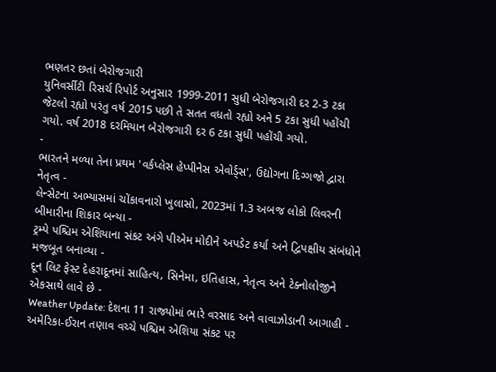ભણતર છતાં બેરોજગારી
યુનિવર્સીટી રિસર્ચ રિપોર્ટ અનુસાર 1999-2011 સુધી બેરોજગારી દર 2-3 ટકા જેટલો રહ્યો પરંતુ વર્ષ 2015 પછી તે સતત વધતો રહ્યો અને 5 ટકા સુધી પહોંચી ગયો. વર્ષ 2018 દરમિયાન બેરોજગારી દર 6 ટકા સુધી પહોંચી ગયો.
-
ભારતને મળ્યા તેના પ્રથમ 'વર્કપ્લેસ હેપ્પીનેસ એવોર્ડ્સ', ઉદ્યોગના દિગ્ગજો દ્વારા નેતૃત્વ -
લેન્સેટના અભ્યાસમાં ચોંકાવનારો ખુલાસો, 2023માં 1.3 અબજ લોકો લિવરની બીમારીના શિકાર બન્યા -
ટ્રમ્પે પશ્ચિમ એશિયાના સંકટ અંગે પીએમ મોદીને અપડેટ કર્યા અને દ્વિપક્ષીય સંબંધોને મજબૂત બનાવ્યા -
દૂન લિટ ફેસ્ટ દેહરાદૂનમાં સાહિત્ય, સિનેમા, ઇતિહાસ, નેતૃત્વ અને ટેક્નોલોજીને એકસાથે લાવે છે -
Weather Update: દેશના 11 રાજ્યોમાં ભારે વરસાદ અને વાવાઝોડાની આગાહી -
અમેરિકા-ઈરાન તણાવ વચ્ચે પશ્ચિમ એશિયા સંકટ પર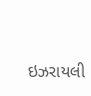ઇઝરાયલી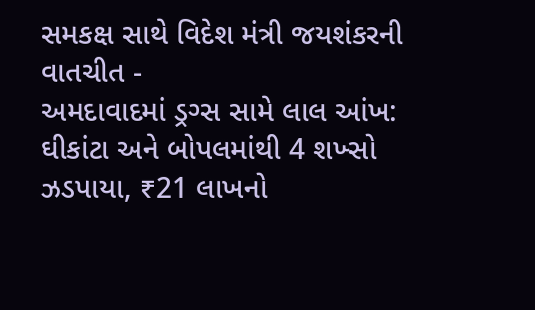સમકક્ષ સાથે વિદેશ મંત્રી જયશંકરની વાતચીત -
અમદાવાદમાં ડ્રગ્સ સામે લાલ આંખ: ઘીકાંટા અને બોપલમાંથી 4 શખ્સો ઝડપાયા, ₹21 લાખનો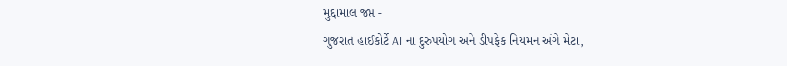મુદ્દામાલ જપ્ત -
ગુજરાત હાઈકોર્ટે AI ના દુરુપયોગ અને ડીપફેક નિયમન અંગે મેટા,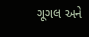ગૂગલ અને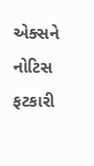એક્સને નોટિસ ફટકારી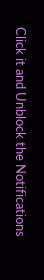Click it and Unblock the Notifications